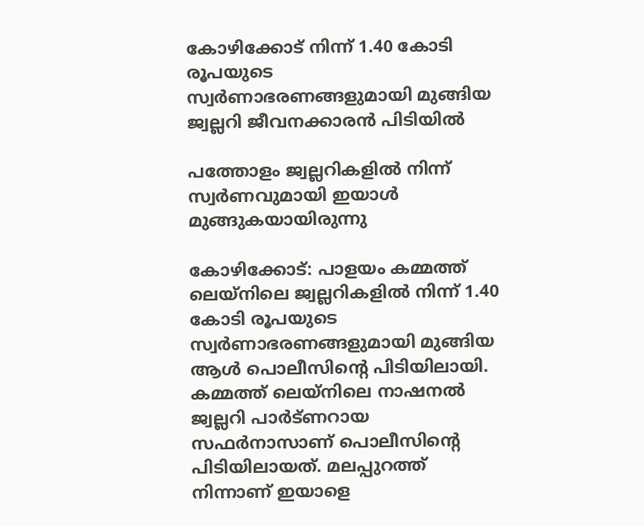കോഴിക്കോട് നിന്ന് 1.40 കോടി രൂപയുടെ സ്വര്‍ണാഭരണങ്ങളുമായി മുങ്ങിയ ജ്വല്ലറി ജീവനക്കാരന്‍ പിടിയില്‍

പത്തോളം ജ്വല്ലറികളില്‍ നിന്ന് സ്വര്‍ണവുമായി ഇയാള്‍ മുങ്ങുകയായിരുന്നു

കോഴിക്കോട്: പാളയം കമ്മത്ത് ലെയ്നിലെ ജ്വല്ലറികളില്‍ നിന്ന് 1.40 കോടി രൂപയുടെ സ്വര്‍ണാഭരണങ്ങളുമായി മുങ്ങിയ ആള്‍ പൊലീസിന്റെ പിടിയിലായി. കമ്മത്ത് ലെയ്നിലെ നാഷനല്‍ ജ്വല്ലറി പാര്‍ട്ണറായ സഫര്‍നാസാണ് പൊലീസിന്റെ പിടിയിലായത്. മലപ്പുറത്ത് നിന്നാണ് ഇയാളെ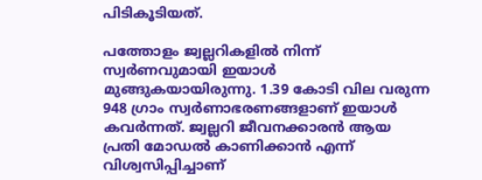പിടികൂടിയത്.

പത്തോളം ജ്വല്ലറികളില്‍ നിന്ന് സ്വര്‍ണവുമായി ഇയാള്‍ മുങ്ങുകയായിരുന്നു. 1.39 കോടി വില വരുന്ന 948 ഗ്രാം സ്വര്‍ണാഭരണങ്ങളാണ് ഇയാള്‍ കവര്‍ന്നത്. ജ്വല്ലറി ജീവനക്കാരന്‍ ആയ പ്രതി മോഡല്‍ കാണിക്കാന്‍ എന്ന് വിശ്വസിപ്പിച്ചാണ്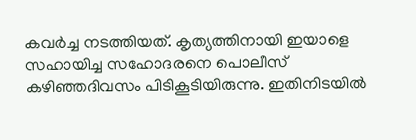കവര്‍ച്ച നടത്തിയത്. കൃത്യത്തിനായി ഇയാളെ സഹായിച്ച സഹോദരനെ പൊലീസ് കഴിഞ്ഞദിവസം പിടികൂടിയിരുന്നു. ഇതിനിടയില്‍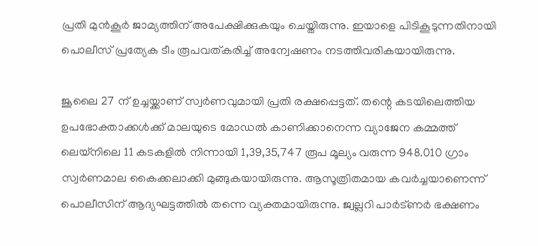പ്രതി മുന്‍കൂര്‍ ജാമ്യത്തിന് അപേക്ഷിക്കുകയും ചെയ്തിരുന്നു. ഇയാളെ പിടികൂടുന്നതിനായി പൊലീസ് പ്രത്യേക ടീം രൂപവത്കരിച്ച് അന്വേഷണം നടത്തിവരികയായിരുന്നു.

ജൂലൈ 27 ന് ഉച്ചയ്ക്കാണ് സ്വര്‍ണവുമായി പ്രതി രക്ഷപ്പെട്ടത്. തന്റെ കടയിലെത്തിയ ഉപഭോക്താക്കള്‍ക്ക് മാലയുടെ മോഡല്‍ കാണിക്കാനെന്ന വ്യാജേന കമ്മത്ത് ലെയ്നിലെ 11 കടകളില്‍ നിന്നായി 1,39,35,747 രൂപ മൂല്യം വരുന്ന 948.010 ഗ്രാം സ്വര്‍ണമാല കൈക്കലാക്കി മുങ്ങുകയായിരുന്നു. ആസൂത്രിതമായ കവര്‍ച്ചയാണെന്ന് പൊലീസിന് ആദ്യഘട്ടത്തില്‍ തന്നെ വ്യക്തമായിരുന്നു. ജ്വല്ലറി പാര്‍ട്ണര്‍ ഭക്ഷണം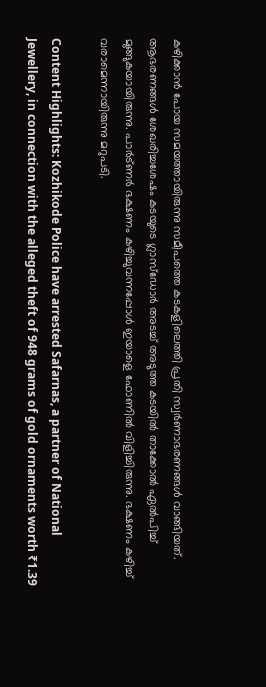കഴിക്കാന്‍ പോയ സമയത്തായിരുന്നു സമീപത്തെ കടകളിലെത്തി പ്രതി സ്വര്‍ണാഭരണങ്ങള്‍ വാങ്ങിയത്. ആഭരണങ്ങള്‍ ശേഖരിച്ചശേഷം കടയുടെ ഗ്ലാസ്ഡോര്‍ അടച്ച് അടുത്ത കടയില്‍ താക്കോല്‍ ഏല്‍പിച്ച് മുങ്ങുകയായിരുന്നു. പാര്‍ട്ണര്‍ ഭക്ഷണം കഴിച്ചുവന്നപ്പോള്‍ ഇയാളെ ഫോണില്‍ വിളിച്ചിരുന്നു. ഭക്ഷണം കഴിച്ച് വരാമെന്നായിരുന്നു മറുപടി.

Content Highlights: Kozhikode Police have arrested Safarnas, a partner of National Jewellery, in connection with the alleged theft of 948 grams of gold ornaments worth ₹1.39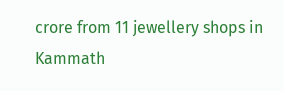crore from 11 jewellery shops in Kammath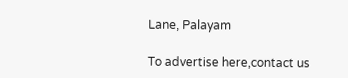Lane, Palayam

To advertise here,contact us